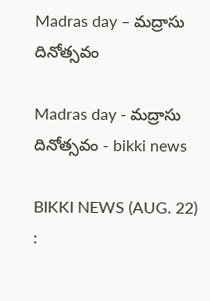Madras day – మద్రాసు దినోత్సవం

Madras day - మద్రాసు దినోత్సవం - bikki news

BIKKI NEWS (AUG. 22) :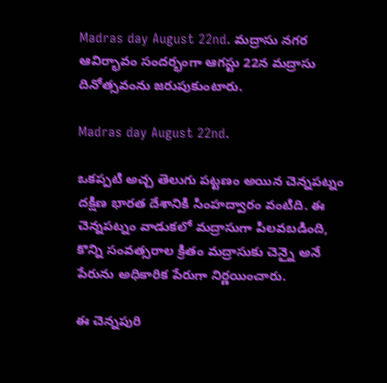Madras day August 22nd. మద్రాసు నగర ఆవిర్భావం సందర్భంగా ఆగస్టు 22న మద్రాసు దినోత్సవంను జరుపుకుంటారు.

Madras day August 22nd.

ఒకప్పటి అచ్చ తెలుగు పట్టణం అయిన చెన్నపట్నం దక్షిణ భారత దేశానికి సింహద్వారం వంటిది. ఈ చెన్నపట్నం వాడుకలో మద్రాసుగా పిలవబడింది, కొన్ని సంవత్సరాల క్రితం మద్రాసుకు చెన్నై అనే పేరును అధికారిక పేరుగా నిర్ణయించారు.

ఈ చెన్నపురి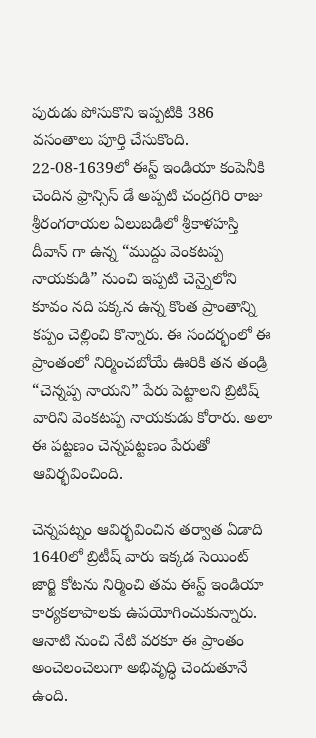పురుడు పోసుకొని ఇప్పటికి 386 వసంతాలు పూర్తి చేసుకొంది. 22-08-1639లో ఈస్ట్ ఇండియా కంపెనీకి చెందిన ఫ్రాన్సిస్ డే అప్పటి చంద్రగిరి రాజు శ్రీరంగరాయల ఏలుబడిలో శ్రీకాళహస్తి దీవాన్ గా ఉన్న “ముద్దు వెంకటప్ప నాయకుడి” నుంచి ఇప్పటి చెన్నైలోని కూవం నది పక్కన ఉన్న కొంత ప్రాంతాన్ని కప్పం చెల్లించి కొన్నారు. ఈ సందర్భంలో ఈ ప్రాంతంలో నిర్మించబోయే ఊరికి తన తండ్రి “చెన్నప్ప నాయని” పేరు పెట్టాలని బ్రిటిష్ వారిని వెంకటప్ప నాయకుడు కోరారు. అలా ఈ పట్టణం చెన్నపట్టణం పేరుతో ఆవిర్భవించింది.

చెన్నపట్నం ఆవిర్భవించిన తర్వాత ఏడాది 1640లో బ్రిటీష్ వారు ఇక్కడ సెయింట్ జార్జి కోటను నిర్మించి తమ ఈస్ట్ ఇండియా కార్యకలాపాలకు ఉపయోగించుకున్నారు. ఆనాటి నుంచి నేటి వరకూ ఈ ప్రాంతం అంచెలంచెలుగా అభివృద్ధి చెందుతూనే ఉంది.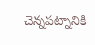చెన్నపట్నానికి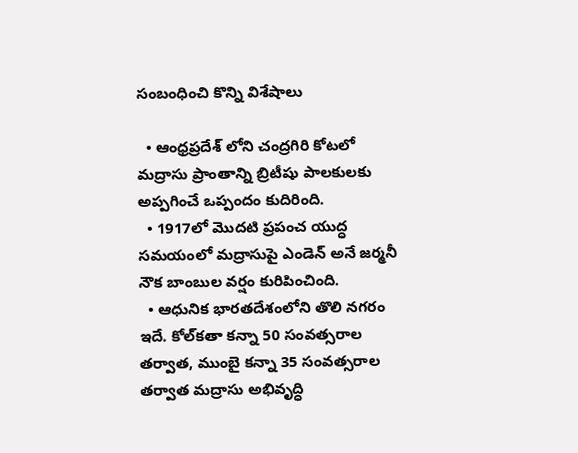సంబంధించి కొన్ని విశేషాలు

  • ఆంధ్రప్రదేశ్ లోని చంద్రగిరి కోటలో మద్రాసు ప్రాంతాన్ని బ్రిటీషు పాలకులకు అప్పగించే ఒప్పందం కుదిరింది.
  • 1917లో మొదటి ప్రపంచ యుద్ధ సమయంలో మద్రాసుపై ఎండెన్ అనే జర్మనీ నౌక బాంబుల వర్షం కురిపించింది.
  • ఆధునిక భారతదేశంలోని తొలి నగరం ఇదే. కోల్‌కతా కన్నా 50 సంవత్సరాల తర్వాత, ముంబై కన్నా 35 సంవత్సరాల తర్వాత మద్రాసు అభివృద్ధి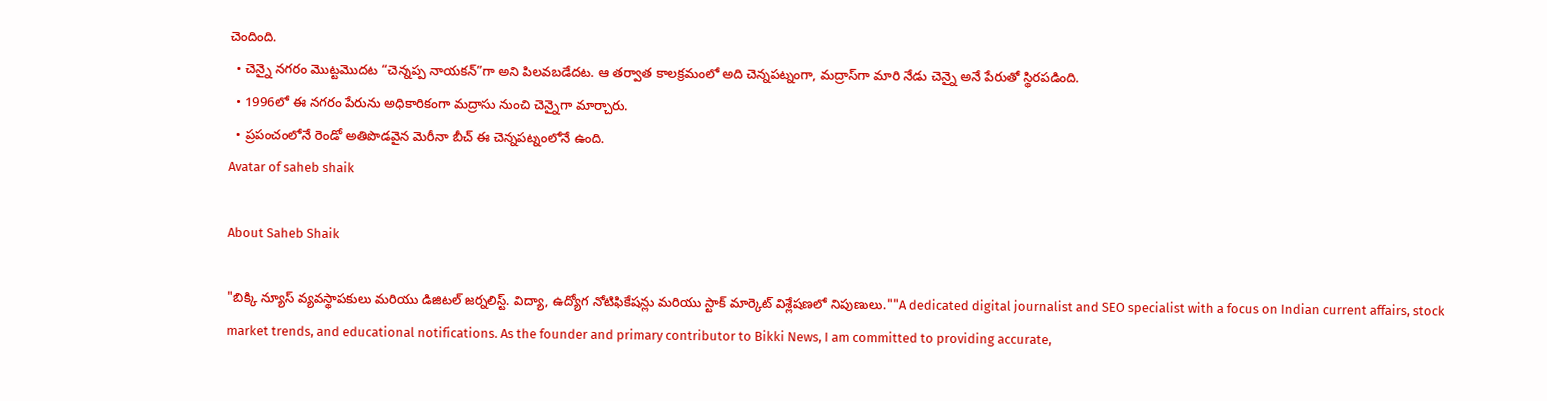చెందింది.
  • చెన్నై నగరం మొట్టమొదట “చెన్నప్ప నాయకన్”గా అని పిలవబడేదట. ఆ తర్వాత కాలక్రమంలో అది చెన్నపట్నంగా, మద్రాస్‌గా మారి నేడు చెన్నై అనే పేరుతో స్థిరపడింది.
  • 1996లో ఈ నగరం పేరును అధికారికంగా మద్రాసు నుంచి చెన్నైగా మార్చారు.
  • ప్రపంచంలోనే రెండో అతిపొడవైన మెరీనా బీచ్ ఈ చెన్నపట్నంలోనే ఉంది.
Avatar of saheb shaik

About Saheb Shaik

"బిక్కి న్యూస్ వ్యవస్థాపకులు మరియు డిజిటల్ జర్నలిస్ట్. విద్యా, ఉద్యోగ నోటిఫికేషన్లు మరియు స్టాక్ మార్కెట్ విశ్లేషణలో నిపుణులు.""A dedicated digital journalist and SEO specialist with a focus on Indian current affairs, stock market trends, and educational notifications. As the founder and primary contributor to Bikki News, I am committed to providing accurate,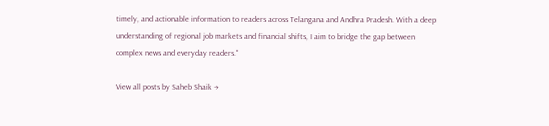timely, and actionable information to readers across Telangana and Andhra Pradesh. With a deep understanding of regional job markets and financial shifts, I aim to bridge the gap between complex news and everyday readers."

View all posts by Saheb Shaik →